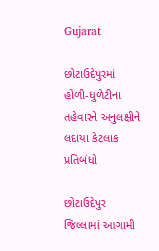Gujarat

છોટાઉદેપુરમાં હોળી-ધુળેટીના તહેવારને અનુલક્ષીને લદાયા કેટલાક પ્રતિબંધો

છોટાઉદેપુર જિલ્લામાં આગામી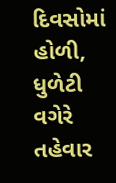દિવસોમાં હોળી, ધુળેટી વગેરે તહેવાર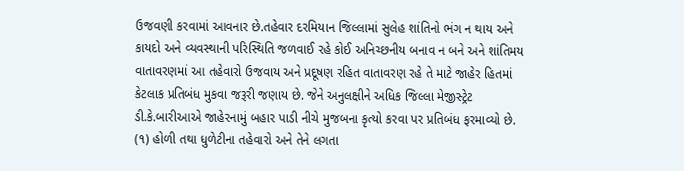ઉજવણી કરવામાં આવનાર છે.તહેવાર દરમિયાન જિલ્લામાં સુલેહ શાંતિનો ભંગ ન થાય અને કાયદો અને વ્યવસ્થાની પરિસ્થિતિ જળવાઈ રહે કોઈ અનિચ્છનીય બનાવ ન બને અને શાંતિમય વાતાવરણમાં આ તહેવારો ઉજવાય અને પ્રદૂષણ રહિત વાતાવરણ રહે તે માટે જાહેર હિતમાં કેટલાક પ્રતિબંધ મુકવા જરૂરી જણાય છે. જેને અનુલક્ષીને અધિક જિલ્લા મેજીસ્ટ્રેટ ડી.કે.બારીઆએ જાહેરનામું બહાર પાડી નીચે મુજબના કૃત્યો કરવા પર પ્રતિબંધ ફરમાવ્યો છે.
(૧) હોળી તથા ધુળેટીના તહેવારો અને તેને લગતા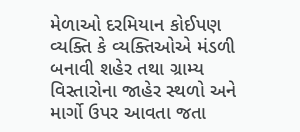મેળાઓ દરમિયાન કોઈપણ વ્યક્તિ કે વ્યક્તિઓએ મંડળી બનાવી શહેર તથા ગ્રામ્ય વિસ્તારોના જાહેર સ્થળો અને માર્ગો ઉપર આવતા જતા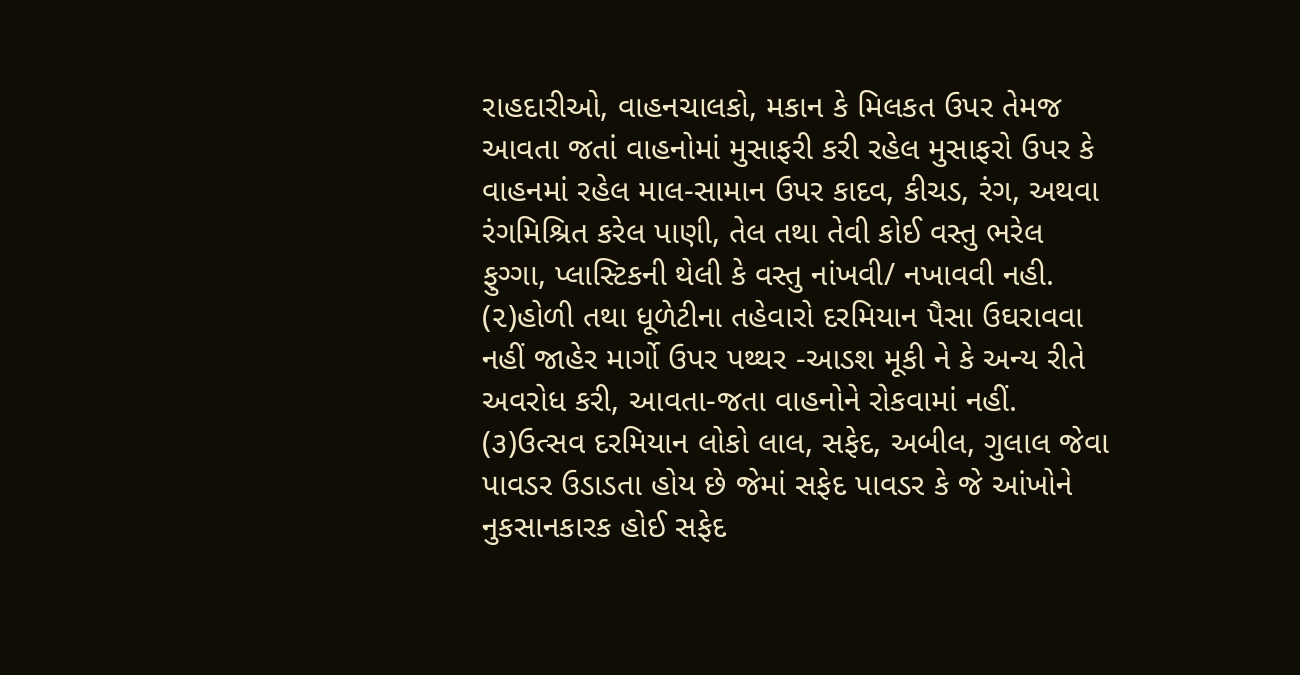રાહદારીઓ, વાહનચાલકો, મકાન કે મિલકત ઉપર તેમજ આવતા જતાં વાહનોમાં મુસાફરી કરી રહેલ મુસાફરો ઉપર કે વાહનમાં રહેલ માલ-સામાન ઉપર કાદવ, કીચડ, રંગ, અથવા રંગમિશ્રિત કરેલ પાણી, તેલ તથા તેવી કોઈ વસ્તુ ભરેલ ફુગ્ગા, પ્લાસ્ટિકની થેલી કે વસ્તુ નાંખવી/ નખાવવી નહી.
(૨)હોળી તથા ધૂળેટીના તહેવારો દરમિયાન પૈસા ઉઘરાવવા નહીં જાહેર માર્ગો ઉપર પથ્થર -આડશ મૂકી ને કે અન્ય રીતે અવરોધ કરી, આવતા-જતા વાહનોને રોકવામાં નહીં.
(૩)ઉત્સવ દરમિયાન લોકો લાલ, સફેદ, અબીલ, ગુલાલ જેવા પાવડર ઉડાડતા હોય છે જેમાં સફેદ પાવડર કે જે આંખોને નુકસાનકારક હોઈ સફેદ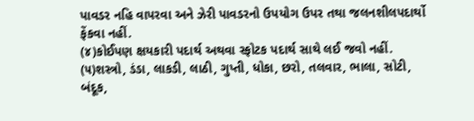પાવડર નહિ વાપરવા અને ઝેરી પાવડરનો ઉપયોગ ઉપર તથા જલનશીલપદાર્થો ફેંકવા નહીં.
(૪)કોઈપણ ક્ષયકારી પદાર્થ અથવા સ્ફોટક પદાર્થ સાથે લઈ જવો નહીં.
(૫)શસ્ત્રો, ડંડા, લાકડી, લાઠી, ગુપ્તી, ધોકા, છરો, તલવાર, ભાલા, સોટી, બંદૂક,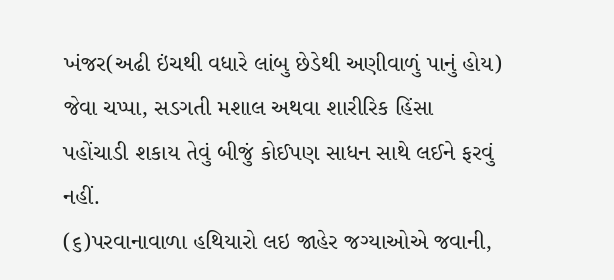ખંજર(અઢી ઇંચથી વધારે લાંબુ છેડેથી અણીવાળું પાનું હોય) જેવા ચપ્પા, સડગતી મશાલ અથવા શારીરિક હિંસા પહોંચાડી શકાય તેવું બીજું કોઈપણ સાધન સાથે લઈને ફરવું નહીં.
(૬)પરવાનાવાળા હથિયારો લઇ જાહેર જગ્યાઓએ જવાની,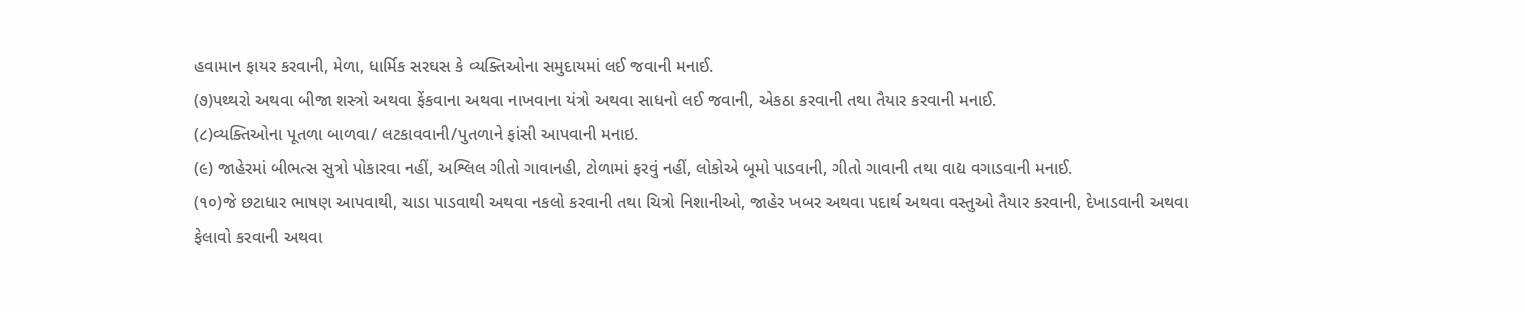હવામાન ફાયર કરવાની, મેળા, ધાર્મિક સરઘસ કે વ્યક્તિઓના સમુદાયમાં લઈ જવાની મનાઈ.
(૭)પથ્થરો અથવા બીજા શસ્ત્રો અથવા ફેંકવાના અથવા નાખવાના યંત્રો અથવા સાધનો લઈ જવાની, એકઠા કરવાની તથા તૈયાર કરવાની મનાઈ.
(૮)વ્યક્તિઓના પૂતળા બાળવા/ લટકાવવાની/પુતળાને ફાંસી આપવાની મનાઇ.
(૯) જાહેરમાં બીભત્સ સુત્રો પોકારવા નહીં, અશ્લિલ ગીતો ગાવાનહી, ટોળામાં ફરવું નહીં, લોકોએ બૂમો પાડવાની, ગીતો ગાવાની તથા વાદ્ય વગાડવાની મનાઈ.
(૧૦)જે છટાધાર ભાષણ આપવાથી, ચાડા પાડવાથી અથવા નકલો કરવાની તથા ચિત્રો નિશાનીઓ, જાહેર ખબર અથવા પદાર્થ અથવા વસ્તુઓ તૈયાર કરવાની, દેખાડવાની અથવા ફેલાવો કરવાની અથવા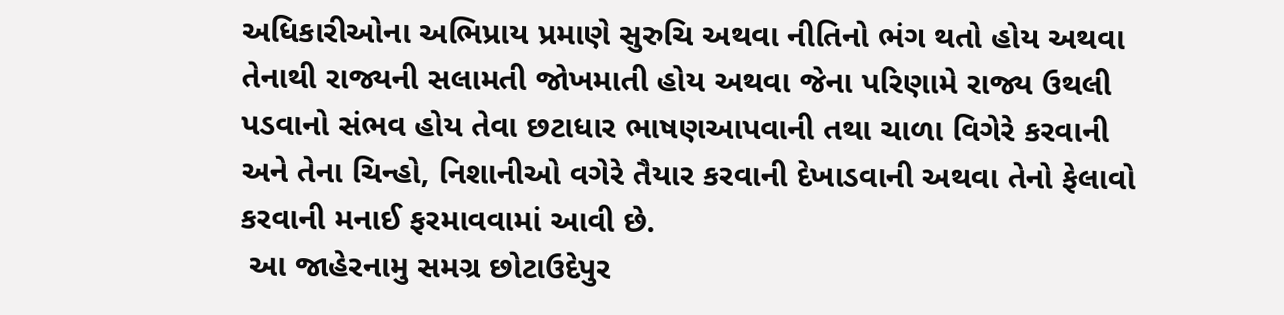અધિકારીઓના અભિપ્રાય પ્રમાણે સુરુચિ અથવા નીતિનો ભંગ થતો હોય અથવા તેનાથી રાજ્યની સલામતી જોખમાતી હોય અથવા જેના પરિણામે રાજ્ય ઉથલી પડવાનો સંભવ હોય તેવા છટાધાર ભાષણઆપવાની તથા ચાળા વિગેરે કરવાની અને તેના ચિન્હો, નિશાનીઓ વગેરે તૈયાર કરવાની દેખાડવાની અથવા તેનો ફેલાવો કરવાની મનાઈ ફરમાવવામાં આવી છે.
 આ જાહેરનામુ સમગ્ર છોટાઉદેપુર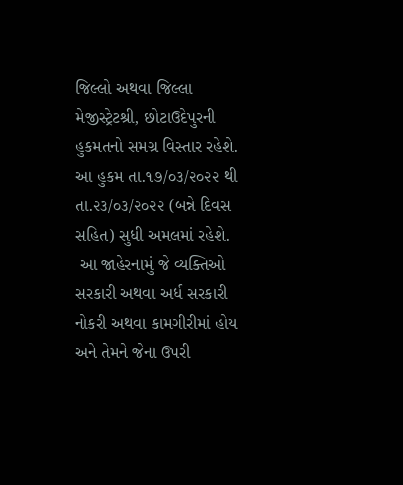જિલ્લો અથવા જિલ્લા મેજીસ્ટ્રેટશ્રી, છોટાઉદેપુરની હુકમતનો સમગ્ર વિસ્તાર રહેશે. આ હુકમ તા.૧૭/૦૩/૨૦૨૨ થી તા.૨૩/૦૩/૨૦૨૨ (બન્ને દિવસ સહિત) સુધી અમલમાં રહેશે.
 આ જાહેરનામું જે વ્યક્તિઓ સરકારી અથવા અર્ધ સરકારી નોકરી અથવા કામગીરીમાં હોય અને તેમને જેના ઉપરી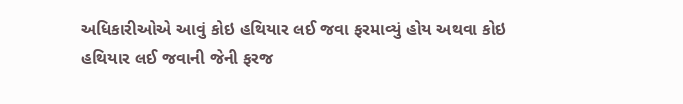અધિકારીઓએ આવું કોઇ હથિયાર લઈ જવા ફરમાવ્યું હોય અથવા કોઇ હથિયાર લઈ જવાની જેની ફરજ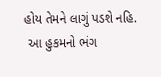હોય તેમને લાગું પડશે નહિ.
 આ હુકમનો ભંગ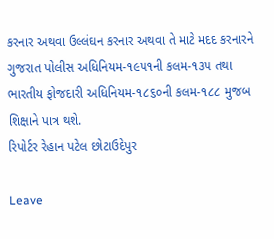કરનાર અથવા ઉલ્લંઘન કરનાર અથવા તે માટે મદદ કરનારને ગુજરાત પોલીસ અધિનિયમ-૧૯૫૧ની કલમ-૧૩૫ તથા ભારતીય ફોજદારી અધિનિયમ-૧૮૬૦ની કલમ-૧૮૮ મુજબ શિક્ષાને પાત્ર થશે.
રિપોર્ટર રેહાન પટેલ છોટાઉદેપુર

Leave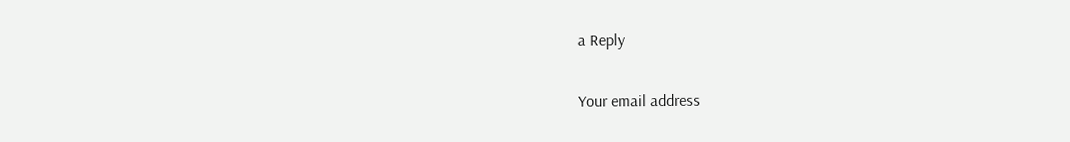a Reply

Your email address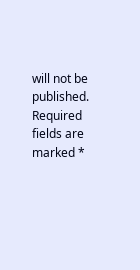will not be published. Required fields are marked *